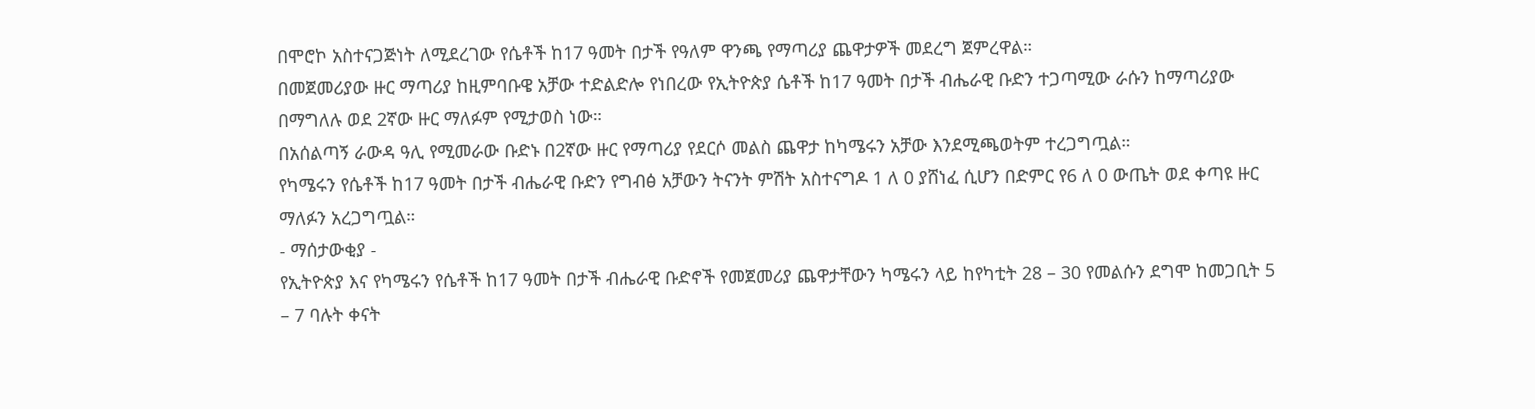በሞሮኮ አስተናጋጅነት ለሚደረገው የሴቶች ከ17 ዓመት በታች የዓለም ዋንጫ የማጣሪያ ጨዋታዎች መደረግ ጀምረዋል።
በመጀመሪያው ዙር ማጣሪያ ከዚምባቡዌ አቻው ተድልድሎ የነበረው የኢትዮጵያ ሴቶች ከ17 ዓመት በታች ብሔራዊ ቡድን ተጋጣሚው ራሱን ከማጣሪያው በማግለሉ ወደ 2ኛው ዙር ማለፉም የሚታወስ ነው።
በአሰልጣኝ ራውዳ ዓሊ የሚመራው ቡድኑ በ2ኛው ዙር የማጣሪያ የደርሶ መልስ ጨዋታ ከካሜሩን አቻው እንደሚጫወትም ተረጋግጧል።
የካሜሩን የሴቶች ከ17 ዓመት በታች ብሔራዊ ቡድን የግብፅ አቻውን ትናንት ምሽት አስተናግዶ 1 ለ 0 ያሸነፈ ሲሆን በድምር የ6 ለ 0 ውጤት ወደ ቀጣዩ ዙር ማለፉን አረጋግጧል።
- ማሰታውቂያ -
የኢትዮጵያ እና የካሜሩን የሴቶች ከ17 ዓመት በታች ብሔራዊ ቡድኖች የመጀመሪያ ጨዋታቸውን ካሜሩን ላይ ከየካቲት 28 – 30 የመልሱን ደግሞ ከመጋቢት 5 – 7 ባሉት ቀናት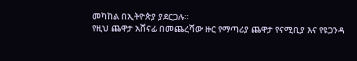መካከል በኢትዮጵያ ያደርጋሉ።
የዚህ ጨዋታ አሸናፊ በመጨረሻው ዙር የማጣሪያ ጨዋታ የናሚቢያ እና የዩጋንዳ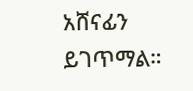አሸናፊን ይገጥማል።